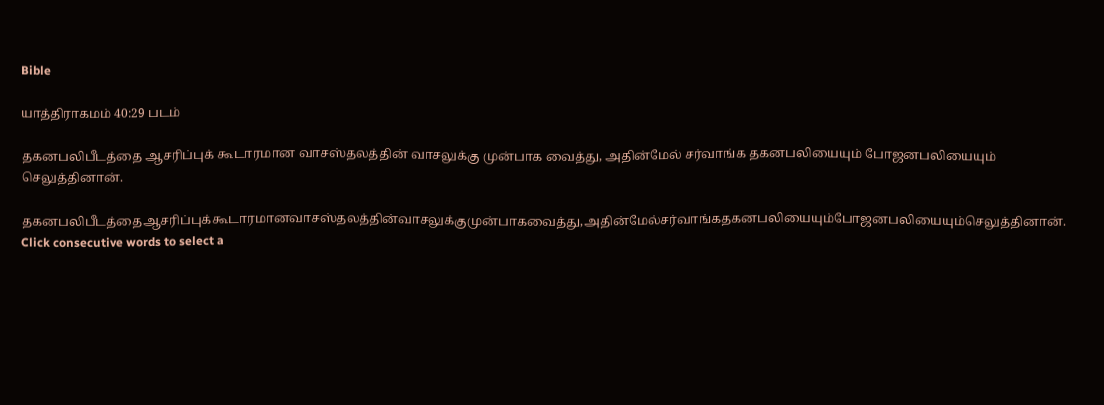Bible

யாத்திராகமம் 40:29 படம்

தகனபலிபீடத்தை ஆசரிப்புக் கூடாரமான வாசஸ்தலத்தின் வாசலுக்கு முன்பாக வைத்து, அதின்மேல் சர்வாங்க தகனபலியையும் போஜனபலியையும் செலுத்தினான்.

தகனபலிபீடத்தைஆசரிப்புக்கூடாரமானவாசஸ்தலத்தின்வாசலுக்குமுன்பாகவைத்து,அதின்மேல்சர்வாங்கதகனபலியையும்போஜனபலியையும்செலுத்தினான்.
Click consecutive words to select a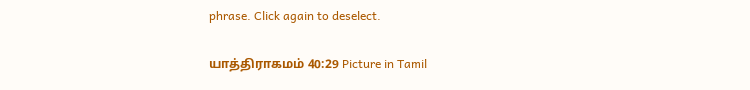phrase. Click again to deselect.

யாத்திராகமம் 40:29 Picture in Tamil